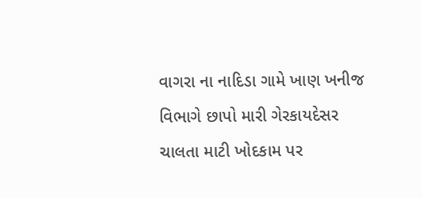વાગરા ના નાદિડા ગામે ખાણ ખનીજ વિભાગે છાપો મારી ગેરકાયદેસર ચાલતા માટી ખોદકામ પર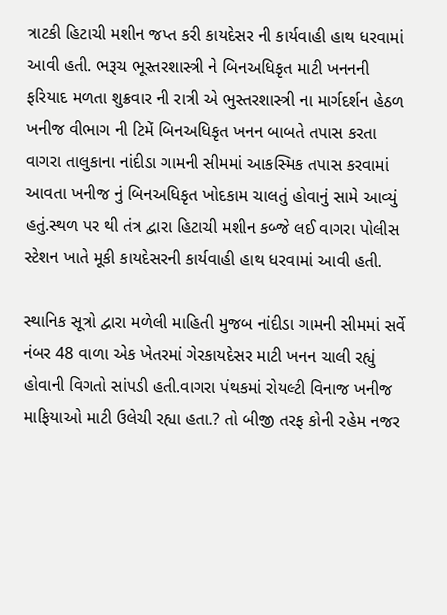ત્રાટકી હિટાચી મશીન જપ્ત કરી કાયદેસર ની કાર્યવાહી હાથ ધરવામાં આવી હતી. ભરૂચ ભૂસ્તરશાસ્ત્રી ને બિનઅધિકૃત માટી ખનનની ફરિયાદ મળતા શુક્રવાર ની રાત્રી એ ભુસ્તરશાસ્ત્રી ના માર્ગદર્શન હેઠળ ખનીજ વીભાગ ની ટિમેં બિનઅધિકૃત ખનન બાબતે તપાસ કરતા વાગરા તાલુકાના નાંદીડા ગામની સીમમાં આકસ્મિક તપાસ કરવામાં આવતા ખનીજ નું બિનઅધિકૃત ખોદકામ ચાલતું હોવાનું સામે આવ્યું હતું.સ્થળ પર થી તંત્ર દ્વારા હિટાચી મશીન કબ્જે લઈ વાગરા પોલીસ સ્ટેશન ખાતે મૂકી કાયદેસરની કાર્યવાહી હાથ ધરવામાં આવી હતી.

સ્થાનિક સૂત્રો દ્વારા મળેલી માહિતી મુજબ નાંદીડા ગામની સીમમાં સર્વે નંબર 48 વાળા એક ખેતરમાં ગેરકાયદેસર માટી ખનન ચાલી રહ્યું હોવાની વિગતો સાંપડી હતી.વાગરા પંથકમાં રોયલ્ટી વિનાજ ખનીજ માફિયાઓ માટી ઉલેચી રહ્યા હતા.? તો બીજી તરફ કોની રહેમ નજર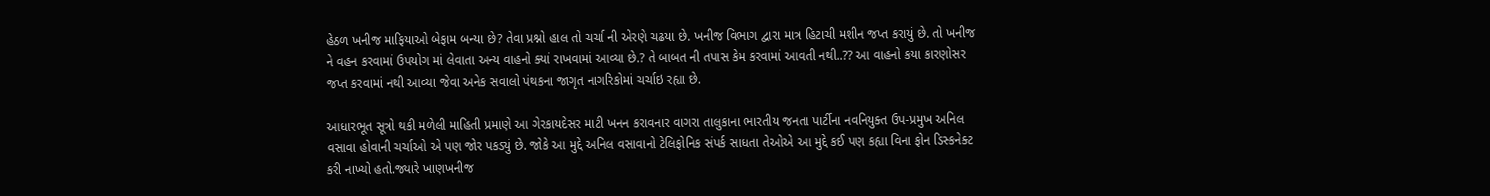હેઠળ ખનીજ માફિયાઓ બેફામ બન્યા છે? તેવા પ્રશ્નો હાલ તો ચર્ચા ની એરણે ચઢયા છે. ખનીજ વિભાગ દ્વારા માત્ર હિટાચી મશીન જપ્ત કરાયું છે. તો ખનીજ ને વહન કરવામાં ઉપયોગ માં લેવાતા અન્ય વાહનો ક્યાં રાખવામાં આવ્યા છે.? તે બાબત ની તપાસ કેમ કરવામાં આવતી નથી..?? આ વાહનો કયા કારણોસર જપ્ત કરવામાં નથી આવ્યા જેવા અનેક સવાલો પંથકના જાગૃત નાગરિકોમાં ચર્ચાઇ રહ્યા છે.

આધારભૂત સૂત્રો થકી મળેલી માહિતી પ્રમાણે આ ગેરકાયદેસર માટી ખનન કરાવનાર વાગરા તાલુકાના ભારતીય જનતા પાર્ટીના નવનિયુક્ત ઉપ-પ્રમુખ અનિલ વસાવા હોવાની ચર્ચાઓ એ પણ જોર પકડ્યું છે. જોકે આ મુદ્દે અનિલ વસાવાનો ટેલિફોનિક સંપર્ક સાધતા તેઓએ આ મુદ્દે કઈ પણ કહ્યા વિના ફોન ડિસ્કનેક્ટ કરી નાખ્યો હતો.જ્યારે ખાણખનીજ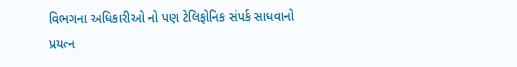વિભગના અધિકારીઓ નો પણ ટેલિફોનિક સંપર્ક સાધવાનો પ્રયત્ન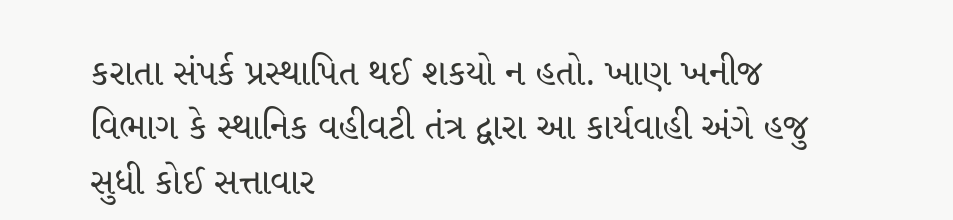કરાતા સંપર્ક પ્રસ્થાપિત થઈ શકયો ન હતો. ખાણ ખનીજ વિભાગ કે સ્થાનિક વહીવટી તંત્ર દ્વારા આ કાર્યવાહી અંગે હજુ સુધી કોઈ સત્તાવાર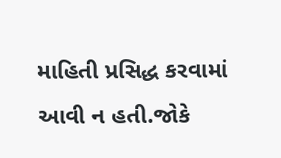માહિતી પ્રસિદ્ધ કરવામાં આવી ન હતી.જોકે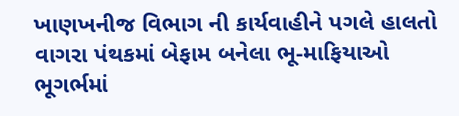ખાણખનીજ વિભાગ ની કાર્યવાહીને પગલે હાલતો વાગરા પંથકમાં બેફામ બનેલા ભૂ-માફિયાઓ ભૂગર્ભમાં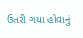ઉતરી ગયા હોવાનું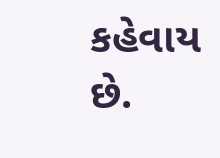કહેવાય છે.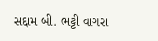સદ્દામ બી. ભટ્ટી વાગરા